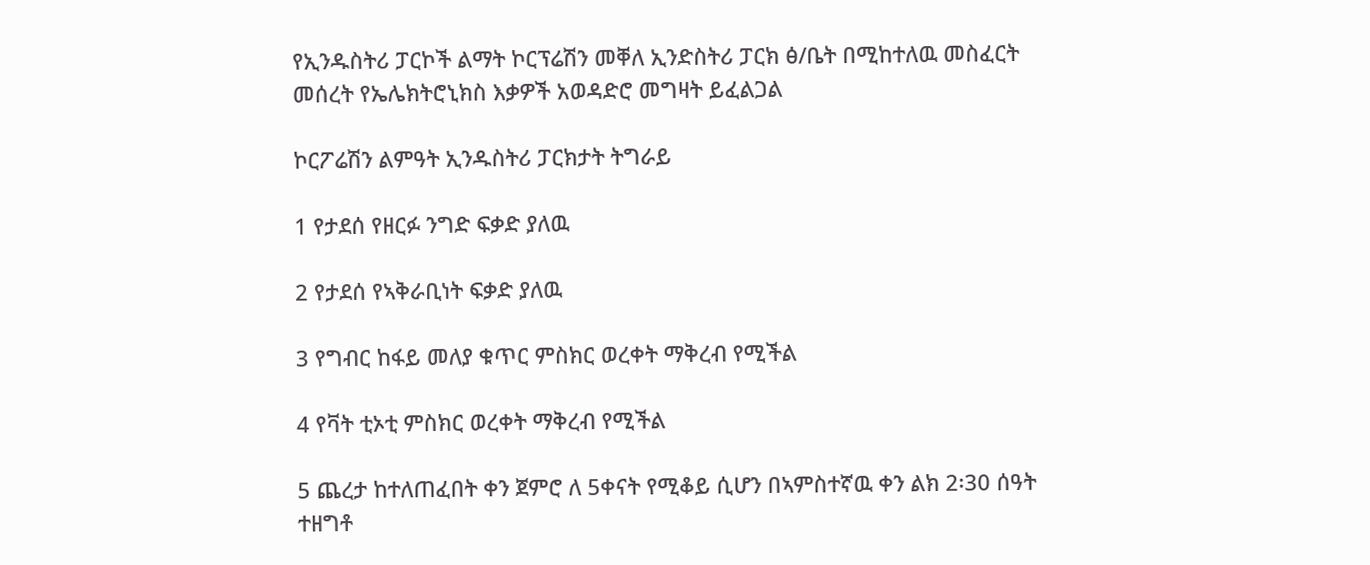የኢንዱስትሪ ፓርኮች ልማት ኮርፕሬሽን መቐለ ኢንድስትሪ ፓርክ ፅ/ቤት በሚከተለዉ መስፈርት መሰረት የኤሌክትሮኒክስ እቃዎች አወዳድሮ መግዛት ይፈልጋል

ኮርፖሬሽን ልምዓት ኢንዱስትሪ ፓርክታት ትግራይ

1 የታደሰ የዘርፉ ንግድ ፍቃድ ያለዉ

2 የታደሰ የኣቅራቢነት ፍቃድ ያለዉ

3 የግብር ከፋይ መለያ ቁጥር ምስክር ወረቀት ማቅረብ የሚችል

4 የቫት ቲኦቲ ምስክር ወረቀት ማቅረብ የሚችል

5 ጨረታ ከተለጠፈበት ቀን ጀምሮ ለ 5ቀናት የሚቆይ ሲሆን በኣምስተኛዉ ቀን ልክ 2፡30 ሰዓት ተዘግቶ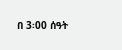በ 3፡00 ሰዓት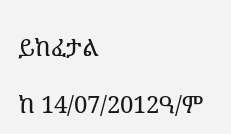ይከፈታል

ከ 14/07/2012ዓ/ም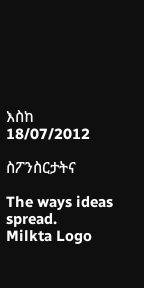እስከ 18/07/2012

ስፖንስርታትና

The ways ideas spread.
Milkta Logo